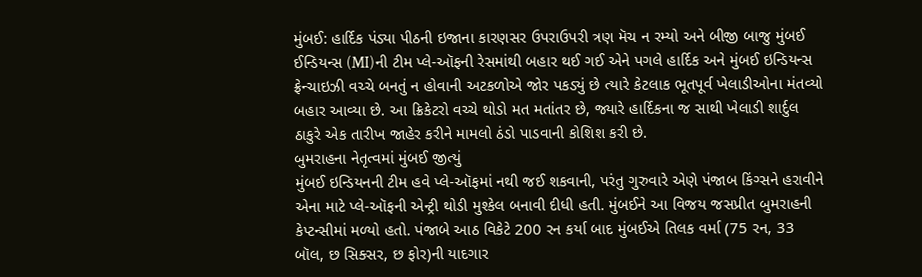મુંબઈ: હાર્દિક પંડ્યા પીઠની ઇજાના કારણસર ઉપરાઉપરી ત્રણ મૅચ ન રમ્યો અને બીજી બાજુ મુંબઈ ઈન્ડિયન્સ (MI)ની ટીમ પ્લે-ઑફની રેસમાંથી બહાર થઈ ગઈ એને પગલે હાર્દિક અને મુંબઈ ઇન્ડિયન્સ ફ્રેન્ચાઇઝી વચ્ચે બનતું ન હોવાની અટકળોએ જોર પકડ્યું છે ત્યારે કેટલાક ભૂતપૂર્વ ખેલાડીઓના મંતવ્યો બહાર આવ્યા છે. આ ક્રિકેટરો વચ્ચે થોડો મત મતાંતર છે, જ્યારે હાર્દિકના જ સાથી ખેલાડી શાર્દુલ ઠાકુરે એક તારીખ જાહેર કરીને મામલો ઠંડો પાડવાની કોશિશ કરી છે.
બુમરાહના નેતૃત્વમાં મુંબઈ જીત્યું
મુંબઈ ઇન્ડિયનની ટીમ હવે પ્લે-ઑફમાં નથી જઈ શકવાની, પરંતુ ગુરુવારે એણે પંજાબ કિંગ્સને હરાવીને એના માટે પ્લે-ઑફની એન્ટ્રી થોડી મુશ્કેલ બનાવી દીધી હતી. મુંબઈને આ વિજય જસપ્રીત બુમરાહની કેપ્ટન્સીમાં મળ્યો હતો. પંજાબે આઠ વિકેટે 200 રન કર્યા બાદ મુંબઈએ તિલક વર્મા (75 રન, 33 બૉલ, છ સિક્સર, છ ફોર)ની યાદગાર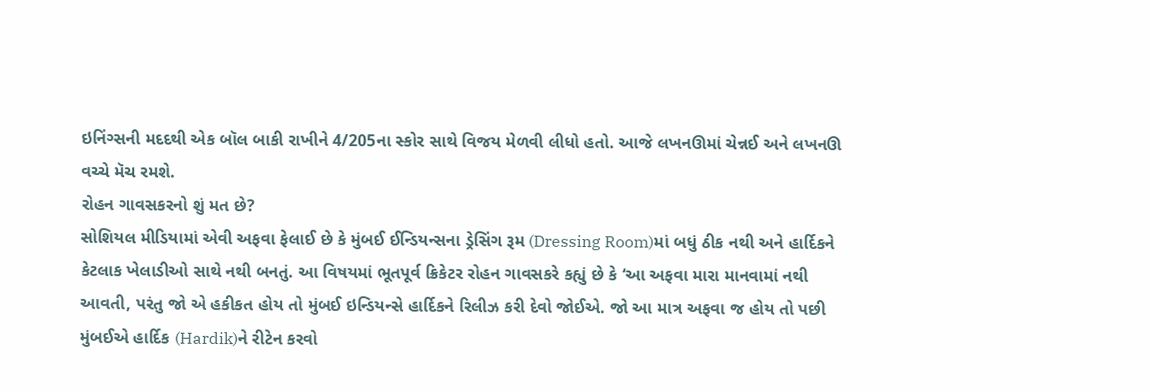ઇનિંગ્સની મદદથી એક બૉલ બાકી રાખીને 4/205ના સ્કોર સાથે વિજય મેળવી લીધો હતો. આજે લખનઊમાં ચેન્નઈ અને લખનઊ વચ્ચે મૅચ રમશે.
રોહન ગાવસકરનો શું મત છે?
સોશિયલ મીડિયામાં એવી અફવા ફેલાઈ છે કે મુંબઈ ઈન્ડિયન્સના ડ્રેસિંગ રૂમ (Dressing Room)માં બધું ઠીક નથી અને હાર્દિકને કેટલાક ખેલાડીઓ સાથે નથી બનતું. આ વિષયમાં ભૂતપૂર્વ ક્રિકેટર રોહન ગાવસકરે કહ્યું છે કે ‘આ અફવા મારા માનવામાં નથી આવતી, પરંતુ જો એ હકીકત હોય તો મુંબઈ ઇન્ડિયન્સે હાર્દિકને રિલીઝ કરી દેવો જોઈએ. જો આ માત્ર અફવા જ હોય તો પછી મુંબઈએ હાર્દિક (Hardik)ને રીટેન કરવો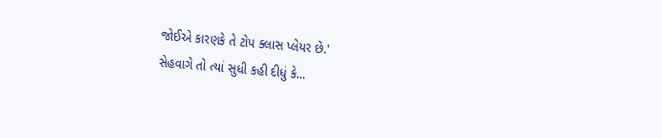જોઈએ કારણકે તે ટોપ ક્લાસ પ્લેયર છે.'
સેહવાગે તો ત્યાં સુધી કહી દીધું કે...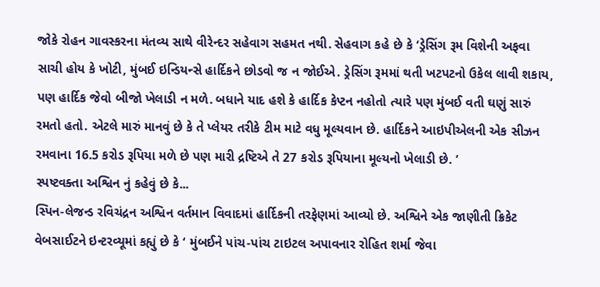જોકે રોહન ગાવસ્કરના મંતવ્ય સાથે વીરેન્દર સહેવાગ સહમત નથી. સેહવાગ કહે છે કે ‘ડ્રેસિંગ રૂમ વિશેની અફવા સાચી હોય કે ખોટી, મુંબઈ ઇન્ડિયન્સે હાર્દિકને છોડવો જ ન જોઈએ. ડ્રેસિંગ રૂમમાં થતી ખટપટનો ઉકેલ લાવી શકાય, પણ હાર્દિક જેવો બીજો ખેલાડી ન મળે. બધાને યાદ હશે કે હાર્દિક કેપ્ટન નહોતો ત્યારે પણ મુંબઈ વતી ઘણું સારું રમતો હતો. એટલે મારું માનવું છે કે તે પ્લેયર તરીકે ટીમ માટે વધુ મૂલ્યવાન છે. હાર્દિકને આઇપીએલની એક સીઝન રમવાના 16.5 કરોડ રૂપિયા મળે છે પણ મારી દ્રષ્ટિએ તે 27 કરોડ રૂપિયાના મૂલ્યનો ખેલાડી છે. ’
સ્પષ્ટવક્તા અશ્વિન નું કહેવું છે કે...
સ્પિન-લેજન્ડ રવિચંદ્રન અશ્વિન વર્તમાન વિવાદમાં હાર્દિકની તરફેણમાં આવ્યો છે. અશ્વિને એક જાણીતી ક્રિકેટ વેબસાઈટને ઇન્ટરવ્યૂમાં કહ્યું છે કે ‘ મુંબઈને પાંચ-પાંચ ટાઇટલ અપાવનાર રોહિત શર્મા જેવા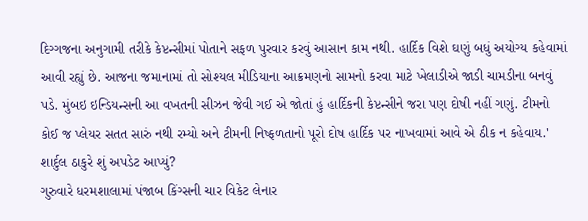દિગ્ગજના અનુગામી તરીકે કેપ્ટન્સીમાં પોતાને સફળ પુરવાર કરવું આસાન કામ નથી. હાર્દિક વિશે ઘણું બધું અયોગ્ય કહેવામાં આવી રહ્યું છે. આજના જમાનામાં તો સોશ્યલ મીડિયાના આક્રમણનો સામનો કરવા માટે ખેલાડીએ જાડી ચામડીના બનવું પડે. મુંબઇ ઇન્ડિયન્સની આ વખતની સીઝન જેવી ગઈ એ જોતાં હું હાર્દિકની કેપ્ટન્સીને જરા પણ દોષી નહીં ગણું. ટીમનો કોઈ જ પ્લેયર સતત સારું નથી રમ્યો અને ટીમની નિષ્ફળતાનો પૂરો દોષ હાર્દિક પર નાખવામાં આવે એ ઠીક ન કહેવાય.'
શાર્દુલ ઠાકુરે શું અપડેટ આપ્યું?
ગુરુવારે ધરમશાલામાં પંજાબ કિંગ્સની ચાર વિકેટ લેનાર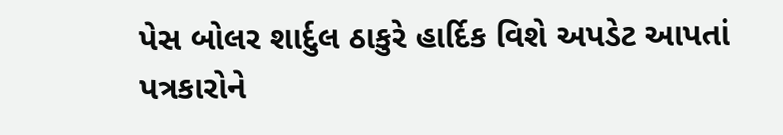પેસ બોલર શાર્દુલ ઠાકુરે હાર્દિક વિશે અપડેટ આપતાં પત્રકારોને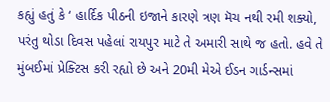કહ્યું હતું કે ‘ હાર્દિક પીઠની ઇજાને કારણે ત્રણ મૅચ નથી રમી શક્યો, પરંતુ થોડા દિવસ પહેલાં રાયપુર માટે તે અમારી સાથે જ હતો. હવે તે મુંબઈમાં પ્રેક્ટિસ કરી રહ્યો છે અને 20મી મેએ ઈડન ગાર્ડન્સમાં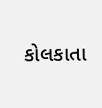કોલકાતા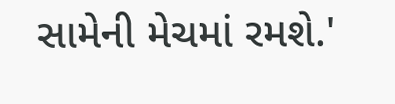સામેની મેચમાં રમશે.'